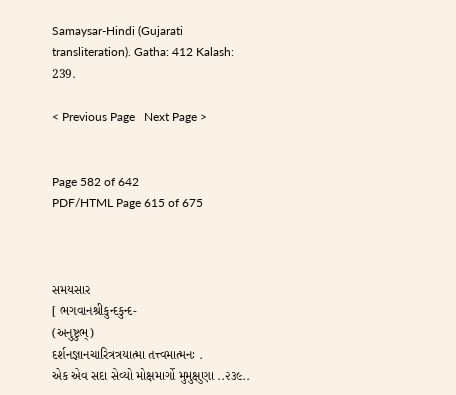Samaysar-Hindi (Gujarati transliteration). Gatha: 412 Kalash: 239.

< Previous Page   Next Page >


Page 582 of 642
PDF/HTML Page 615 of 675



સમયસાર
[ ભગવાનશ્રીકુન્દકુન્દ-
(અનુષ્ટુભ્)
દર્શનજ્ઞાનચારિત્રત્રયાત્મા તત્ત્વમાત્મનઃ .
એક એવ સદા સેવ્યો મોક્ષમાર્ગો મુમુક્ષુણા ..૨૩૯..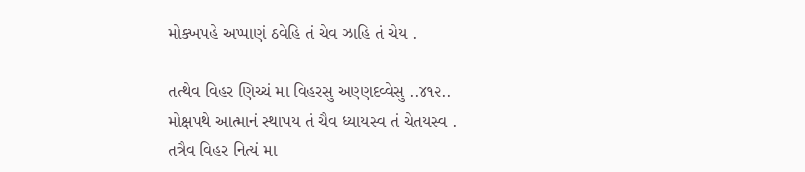મોક્ખપહે અપ્પાણં ઠવેહિ તં ચેવ ઝાહિ તં ચેય .

તત્થેવ વિહર ણિચ્ચં મા વિહરસુ અણ્ણદવ્વેસુ ..૪૧૨..
મોક્ષપથે આત્માનં સ્થાપય તં ચૈવ ધ્યાયસ્વ તં ચેતયસ્વ .
તત્રૈવ વિહર નિત્યં મા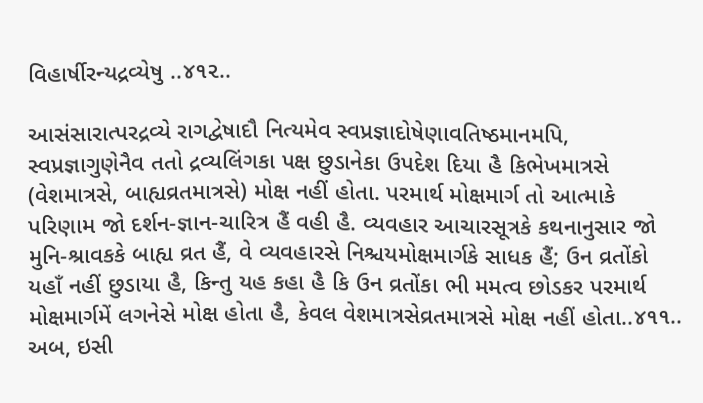વિહાર્ષીરન્યદ્રવ્યેષુ ..૪૧૨..

આસંસારાત્પરદ્રવ્યે રાગદ્વેષાદૌ નિત્યમેવ સ્વપ્રજ્ઞાદોષેણાવતિષ્ઠમાનમપિ, સ્વપ્રજ્ઞાગુણેનૈવ તતો દ્રવ્યલિંગકા પક્ષ છુડાનેકા ઉપદેશ દિયા હૈ કિભેખમાત્રસે (વેશમાત્રસે, બાહ્યવ્રતમાત્રસે) મોક્ષ નહીં હોતા. પરમાર્થ મોક્ષમાર્ગ તો આત્માકે પરિણામ જો દર્શન-જ્ઞાન-ચારિત્ર હૈં વહી હૈ. વ્યવહાર આચારસૂત્રકે કથનાનુસાર જો મુનિ-શ્રાવકકે બાહ્ય વ્રત હૈં, વે વ્યવહારસે નિશ્ચયમોક્ષમાર્ગકે સાધક હૈં; ઉન વ્રતોંકો યહાઁ નહીં છુડાયા હૈ, કિન્તુ યહ કહા હૈ કિ ઉન વ્રતોંકા ભી મમત્વ છોડકર પરમાર્થ મોક્ષમાર્ગમેં લગનેસે મોક્ષ હોતા હૈ, કેવલ વેશમાત્રસેવ્રતમાત્રસે મોક્ષ નહીં હોતા..૪૧૧.. અબ, ઇસી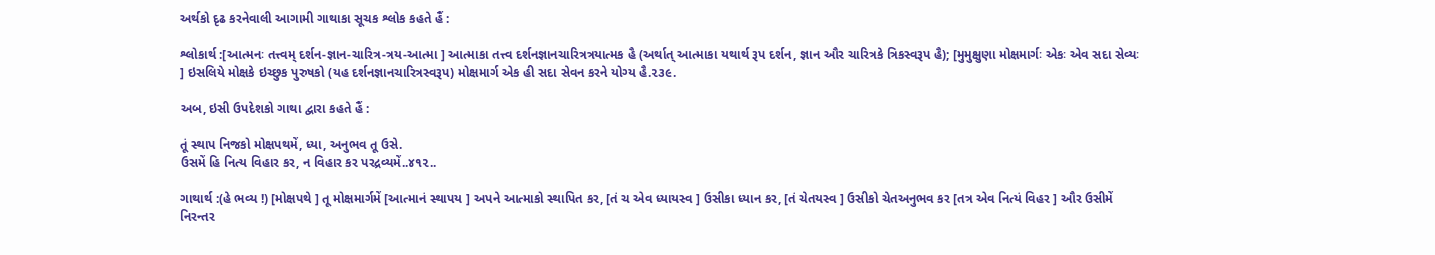અર્થકો દૃઢ કરનેવાલી આગામી ગાથાકા સૂચક શ્લોક કહતે હૈં :

શ્લોકાર્થ :[આત્મનઃ તત્ત્વમ્ દર્શન-જ્ઞાન-ચારિત્ર-ત્રય-આત્મા ] આત્માકા તત્ત્વ દર્શનજ્ઞાનચારિત્રત્રયાત્મક હૈ (અર્થાત્ આત્માકા યથાર્થ રૂપ દર્શન, જ્ઞાન ઔર ચારિત્રકે ત્રિકસ્વરૂપ હૈ); [મુમુક્ષુણા મોક્ષમાર્ગઃ એકઃ એવ સદા સેવ્યઃ ] ઇસલિયે મોક્ષકે ઇચ્છુક પુરુષકો (યહ દર્શનજ્ઞાનચારિત્રસ્વરૂપ) મોક્ષમાર્ગ એક હી સદા સેવન કરને યોગ્ય હૈ.૨૩૯.

અબ, ઇસી ઉપદેશકો ગાથા દ્વારા કહતે હૈં :

તૂં સ્થાપ નિજકો મોક્ષપથમેં, ધ્યા, અનુભવ તૂ ઉસે.
ઉસમેં હિ નિત્ય વિહાર કર, ન વિહાર કર પરદ્રવ્યમેં..૪૧૨..

ગાથાર્થ :(હે ભવ્ય !) [મોક્ષપથે ] તૂ મોક્ષમાર્ગમેં [આત્માનં સ્થાપય ] અપને આત્માકો સ્થાપિત કર, [તં ચ એવ ધ્યાયસ્વ ] ઉસીકા ધ્યાન કર, [તં ચેતયસ્વ ] ઉસીકો ચેતઅનુભવ કર [તત્ર એવ નિત્યં વિહર ] ઔર ઉસીમેં નિરન્તર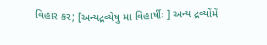વિહાર કર; [અન્યદ્રવ્યેષુ મા વિહાર્ષીઃ ] અન્ય દ્રવ્યોંમેં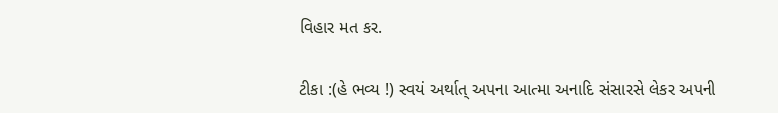વિહાર મત કર.

ટીકા :(હે ભવ્ય !) સ્વયં અર્થાત્ અપના આત્મા અનાદિ સંસારસે લેકર અપની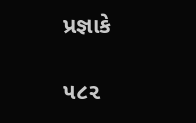પ્રજ્ઞાકે

૫૮૨